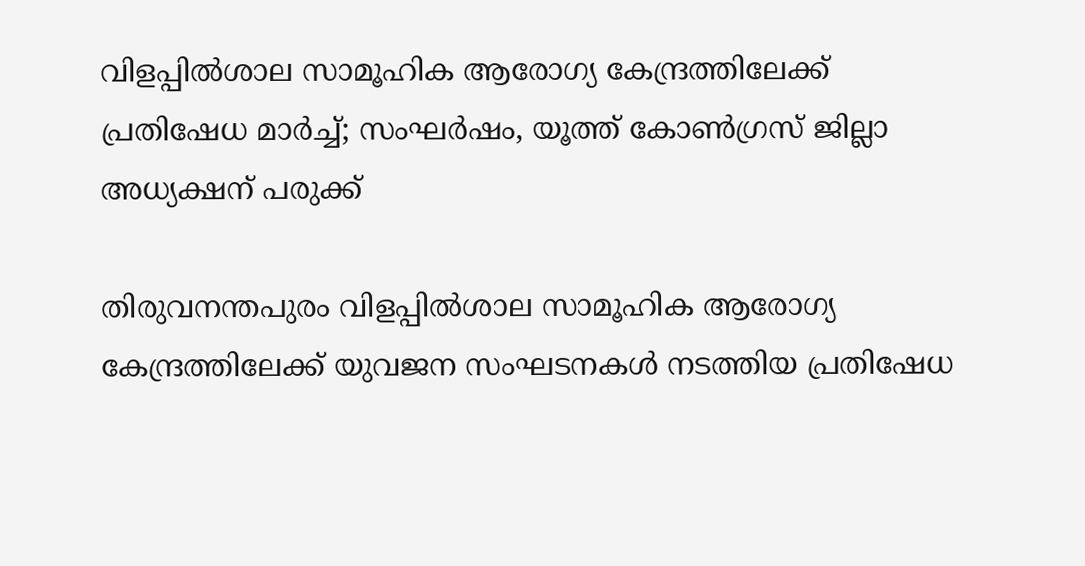വിളപ്പില്‍ശാല സാമൂഹിക ആരോഗ്യ കേന്ദ്രത്തിലേക്ക് പ്രതിഷേധ മാര്‍ച്ച്; സംഘര്‍ഷം, യൂത്ത് കോണ്‍ഗ്രസ് ജില്ലാ അധ്യക്ഷന് പരുക്ക്

തിരുവനന്തപുരം വിളപ്പില്‍ശാല സാമൂഹിക ആരോഗ്യ കേന്ദ്രത്തിലേക്ക് യുവജന സംഘടനകള്‍ നടത്തിയ പ്രതിഷേധ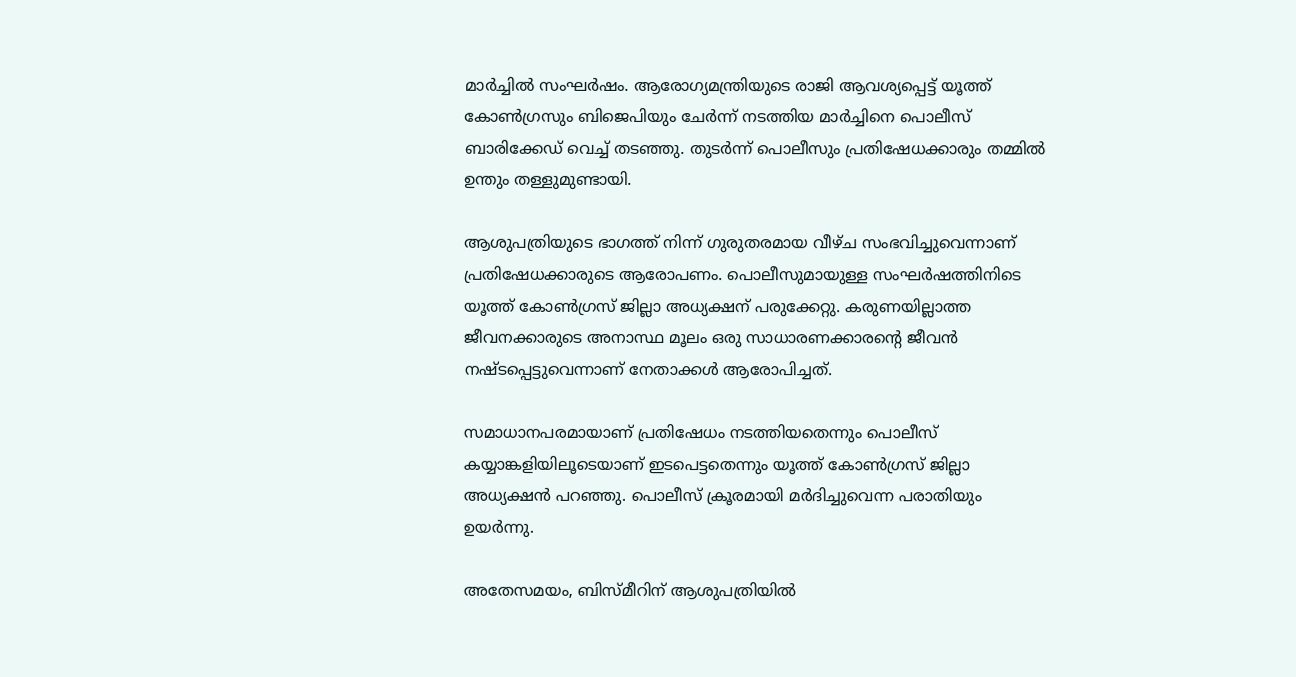മാര്‍ച്ചില്‍ സംഘര്‍ഷം. ആരോഗ്യമന്ത്രിയുടെ രാജി ആവശ്യപ്പെട്ട് യൂത്ത് കോണ്‍ഗ്രസും ബിജെപിയും ചേര്‍ന്ന് നടത്തിയ മാര്‍ച്ചിനെ പൊലീസ് ബാരിക്കേഡ് വെച്ച് തടഞ്ഞു. തുടര്‍ന്ന് പൊലീസും പ്രതിഷേധക്കാരും തമ്മില്‍ ഉന്തും തള്ളുമുണ്ടായി.

ആശുപത്രിയുടെ ഭാഗത്ത് നിന്ന് ഗുരുതരമായ വീഴ്ച സംഭവിച്ചുവെന്നാണ് പ്രതിഷേധക്കാരുടെ ആരോപണം. പൊലീസുമായുള്ള സംഘര്‍ഷത്തിനിടെ യൂത്ത് കോണ്‍ഗ്രസ് ജില്ലാ അധ്യക്ഷന് പരുക്കേറ്റു. കരുണയില്ലാത്ത ജീവനക്കാരുടെ അനാസ്ഥ മൂലം ഒരു സാധാരണക്കാരന്റെ ജീവന്‍ നഷ്ടപ്പെട്ടുവെന്നാണ് നേതാക്കള്‍ ആരോപിച്ചത്.

സമാധാനപരമായാണ് പ്രതിഷേധം നടത്തിയതെന്നും പൊലീസ് കയ്യാങ്കളിയിലൂടെയാണ് ഇടപെട്ടതെന്നും യൂത്ത് കോണ്‍ഗ്രസ് ജില്ലാ അധ്യക്ഷന്‍ പറഞ്ഞു. പൊലീസ് ക്രൂരമായി മര്‍ദിച്ചുവെന്ന പരാതിയും ഉയര്‍ന്നു.

അതേസമയം, ബിസ്മീറിന് ആശുപത്രിയില്‍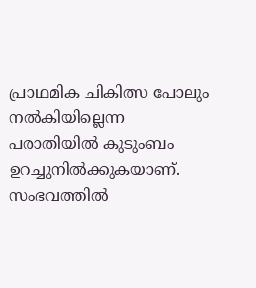പ്രാഥമിക ചികിത്സ പോലും നല്‍കിയില്ലെന്ന പരാതിയില്‍ കുടുംബം ഉറച്ചുനില്‍ക്കുകയാണ്. സംഭവത്തില്‍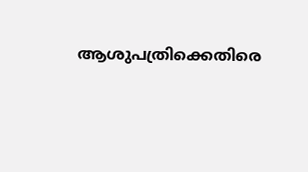ആശുപത്രിക്കെതിരെ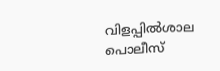വിളപ്പില്‍ശാല പൊലീസ്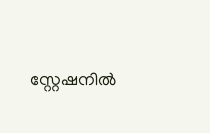സ്റ്റേഷനില്‍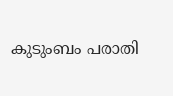കുടുംബം പരാതി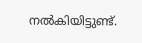നല്‍കിയിട്ടുണ്ട്.